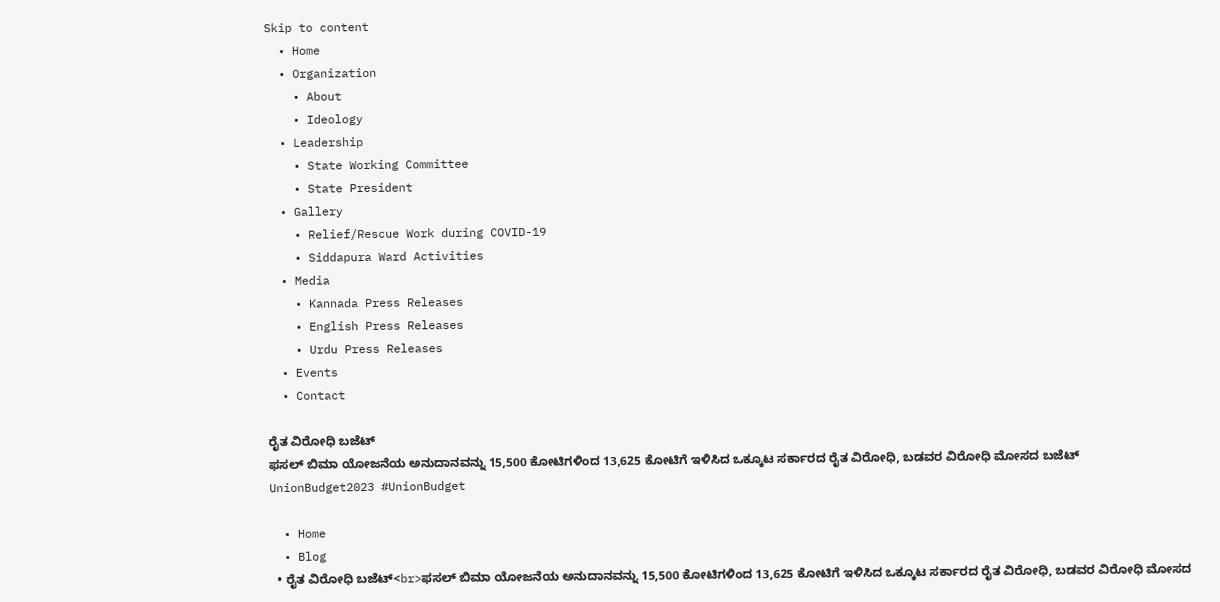Skip to content
  • Home
  • Organization
    • About
    • Ideology
  • Leadership
    • State Working Committee
    • State President
  • Gallery
    • Relief/Rescue Work during COVID-19
    • Siddapura Ward Activities
  • Media
    • Kannada Press Releases
    • English Press Releases
    • Urdu Press Releases
  • Events
  • Contact

ರೈತ ವಿರೋಧಿ ಬಜೆಟ್
ಫಸಲ್ ಬಿಮಾ ಯೋಜನೆಯ ಅನುದಾನವನ್ನು 15,500 ಕೋಟಿಗಳಿಂದ 13,625 ಕೋಟಿಗೆ ಇಳಿಸಿದ ಒಕ್ಕೂಟ ಸರ್ಕಾರದ ರೈತ ವಿರೋಧಿ, ಬಡವರ ವಿರೋಧಿ ಮೋಸದ ಬಜೆಟ್
UnionBudget2023 #UnionBudget

  • Home
  • Blog
  • ರೈತ ವಿರೋಧಿ ಬಜೆಟ್<br>ಫಸಲ್ ಬಿಮಾ ಯೋಜನೆಯ ಅನುದಾನವನ್ನು 15,500 ಕೋಟಿಗಳಿಂದ 13,625 ಕೋಟಿಗೆ ಇಳಿಸಿದ ಒಕ್ಕೂಟ ಸರ್ಕಾರದ ರೈತ ವಿರೋಧಿ, ಬಡವರ ವಿರೋಧಿ ಮೋಸದ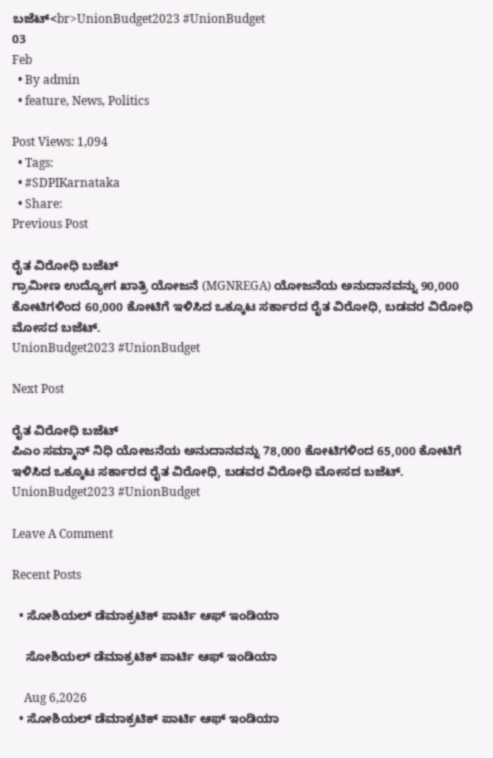ಬಜೆಟ್<br>UnionBudget2023 #UnionBudget
03
Feb
  • By admin
  • feature, News, Politics

Post Views: 1,094
  • Tags:
  • #SDPIKarnataka
  • Share:
Previous Post

ರೈತ ವಿರೋಧಿ ಬಜೆಟ್
ಗ್ರಾಮೀಣ ಉದ್ಯೋಗ ಖಾತ್ರಿ ಯೋಜನೆ (MGNREGA) ಯೋಜನೆಯ ಅನುದಾನವನ್ನು 90,000 ಕೋಟಿಗಳಿಂದ 60,000 ಕೋಟಿಗೆ ಇಳಿಸಿದ ಒಕ್ಕೂಟ ಸರ್ಕಾರದ ರೈತ ವಿರೋಧಿ, ಬಡವರ ವಿರೋಧಿ ಮೋಸದ ಬಜೆಟ್.
UnionBudget2023 #UnionBudget

Next Post

ರೈತ ವಿರೋಧಿ ಬಜೆಟ್
ಪಿಎಂ ಸಮ್ಮಾನ್ ನಿಧಿ ಯೋಜನೆಯ ಅನುದಾನವನ್ನು 78,000 ಕೋಟಿಗಳಿಂದ 65,000 ಕೋಟಿಗೆ ಇಳಿಸಿದ ಒಕ್ಕೂಟ ಸರ್ಕಾರದ ರೈತ ವಿರೋಧಿ, ಬಡವರ ವಿರೋಧಿ ಮೋಸದ ಬಜೆಟ್.
UnionBudget2023 #UnionBudget

Leave A Comment

Recent Posts

  • ಸೋಶಿಯಲ್ ಡೆಮಾಕ್ರಟಿಕ್ ಪಾರ್ಟಿ ಆಫ್ ಇಂಡಿಯಾ

    ಸೋಶಿಯಲ್ ಡೆಮಾಕ್ರಟಿಕ್ ಪಾರ್ಟಿ ಆಫ್ ಇಂಡಿಯಾ

    Aug 6,2026
  • ಸೋಶಿಯಲ್ ಡೆಮಾಕ್ರಟಿಕ್ ಪಾರ್ಟಿ ಆಫ್ ಇಂಡಿಯಾ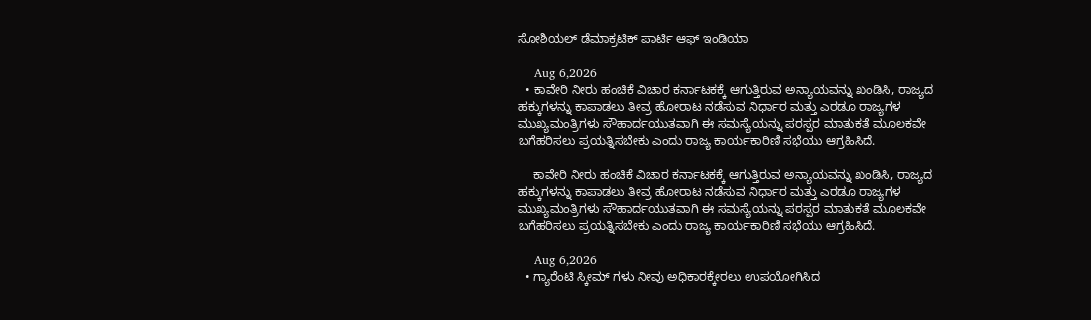ಸೋಶಿಯಲ್ ಡೆಮಾಕ್ರಟಿಕ್ ಪಾರ್ಟಿ ಆಫ್ ಇಂಡಿಯಾ

    Aug 6,2026
  • ಕಾವೇರಿ ನೀರು ಹಂಚಿಕೆ ವಿಚಾರ ಕರ್ನಾಟಕಕ್ಕೆ ಆಗುತ್ತಿರುವ ಅನ್ಯಾಯವನ್ನು ಖಂಡಿಸಿ, ರಾಜ್ಯದ ಹಕ್ಕುಗಳನ್ನು ಕಾಪಾಡಲು ತೀವ್ರ ಹೋರಾಟ ನಡೆಸುವ ನಿರ್ಧಾರ ಮತ್ತು ಎರಡೂ ರಾಜ್ಯಗಳ ಮುಖ್ಯಮಂತ್ರಿಗಳು ಸೌಹಾರ್ದಯುತವಾಗಿ ಈ ಸಮಸ್ಯೆಯನ್ನು ಪರಸ್ಪರ ಮಾತುಕತೆ ಮೂಲಕವೇ ಬಗೆಹರಿಸಲು ಪ್ರಯತ್ನಿಸಬೇಕು ಎಂದು ರಾಜ್ಯ ಕಾರ್ಯಕಾರಿಣಿ ಸಭೆಯು ಆಗ್ರಹಿಸಿದೆ.

    ಕಾವೇರಿ ನೀರು ಹಂಚಿಕೆ ವಿಚಾರ ಕರ್ನಾಟಕಕ್ಕೆ ಆಗುತ್ತಿರುವ ಅನ್ಯಾಯವನ್ನು ಖಂಡಿಸಿ, ರಾಜ್ಯದ ಹಕ್ಕುಗಳನ್ನು ಕಾಪಾಡಲು ತೀವ್ರ ಹೋರಾಟ ನಡೆಸುವ ನಿರ್ಧಾರ ಮತ್ತು ಎರಡೂ ರಾಜ್ಯಗಳ ಮುಖ್ಯಮಂತ್ರಿಗಳು ಸೌಹಾರ್ದಯುತವಾಗಿ ಈ ಸಮಸ್ಯೆಯನ್ನು ಪರಸ್ಪರ ಮಾತುಕತೆ ಮೂಲಕವೇ ಬಗೆಹರಿಸಲು ಪ್ರಯತ್ನಿಸಬೇಕು ಎಂದು ರಾಜ್ಯ ಕಾರ್ಯಕಾರಿಣಿ ಸಭೆಯು ಆಗ್ರಹಿಸಿದೆ.

    Aug 6,2026
  • ಗ್ಯಾರೆಂಟಿ ಸ್ಕೀಮ್ ಗಳು ನೀವು ಅಧಿಕಾರಕ್ಕೇರಲು ಉಪಯೋಗಿಸಿದ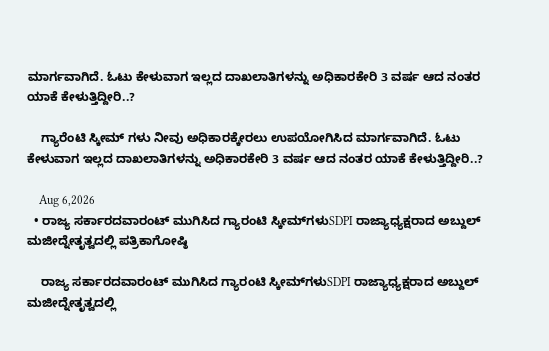ಮಾರ್ಗವಾಗಿದೆ. ಓಟು ಕೇಳುವಾಗ ಇಲ್ಲದ ದಾಖಲಾತಿಗಳನ್ನು ಅಧಿಕಾರಕೇರಿ 3 ವರ್ಷ ಆದ ನಂತರ ಯಾಕೆ ಕೇಳುತ್ತಿದ್ದೀರಿ..?

    ಗ್ಯಾರೆಂಟಿ ಸ್ಕೀಮ್ ಗಳು ನೀವು ಅಧಿಕಾರಕ್ಕೇರಲು ಉಪಯೋಗಿಸಿದ ಮಾರ್ಗವಾಗಿದೆ. ಓಟು ಕೇಳುವಾಗ ಇಲ್ಲದ ದಾಖಲಾತಿಗಳನ್ನು ಅಧಿಕಾರಕೇರಿ 3 ವರ್ಷ ಆದ ನಂತರ ಯಾಕೆ ಕೇಳುತ್ತಿದ್ದೀರಿ..?

    Aug 6,2026
  • ರಾಜ್ಯ ಸರ್ಕಾರದವಾರಂಟ್ ಮುಗಿಸಿದ ಗ್ಯಾರಂಟಿ ಸ್ಕೀಮ್‌ಗಳುSDPI ರಾಜ್ಯಾಧ್ಯಕ್ಷರಾದ ಅಬ್ದುಲ್ ಮಜೀದ್ನೇತೃತ್ವದಲ್ಲಿ ಪತ್ರಿಕಾಗೋಷ್ಠಿ

    ರಾಜ್ಯ ಸರ್ಕಾರದವಾರಂಟ್ ಮುಗಿಸಿದ ಗ್ಯಾರಂಟಿ ಸ್ಕೀಮ್‌ಗಳುSDPI ರಾಜ್ಯಾಧ್ಯಕ್ಷರಾದ ಅಬ್ದುಲ್ ಮಜೀದ್ನೇತೃತ್ವದಲ್ಲಿ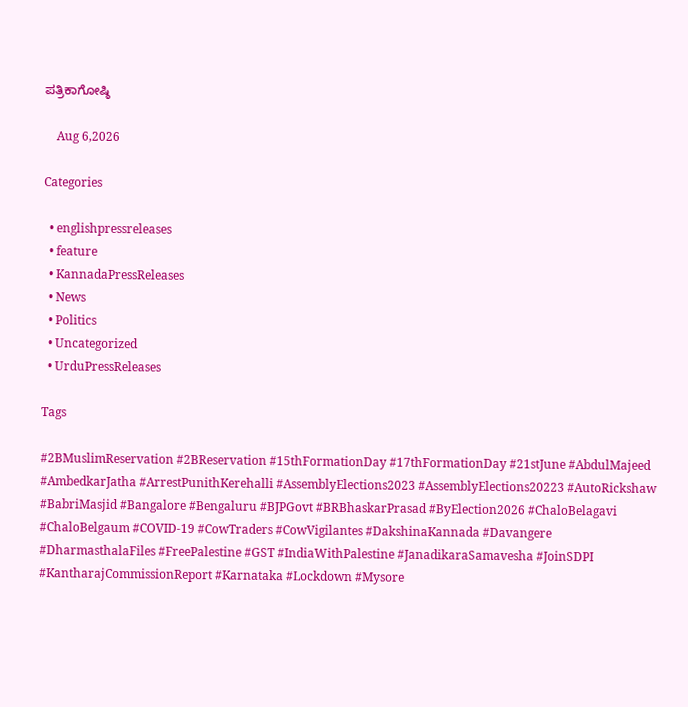ಪತ್ರಿಕಾಗೋಷ್ಠಿ

    Aug 6,2026

Categories

  • englishpressreleases
  • feature
  • KannadaPressReleases
  • News
  • Politics
  • Uncategorized
  • UrduPressReleases

Tags

#2BMuslimReservation #2BReservation #15thFormationDay #17thFormationDay #21stJune #AbdulMajeed #AmbedkarJatha #ArrestPunithKerehalli #AssemblyElections2023 #AssemblyElections20223 #AutoRickshaw #BabriMasjid #Bangalore #Bengaluru #BJPGovt #BRBhaskarPrasad #ByElection2026 #ChaloBelagavi #ChaloBelgaum #COVID-19 #CowTraders #CowVigilantes #DakshinaKannada #Davangere #DharmasthalaFiles #FreePalestine #GST #IndiaWithPalestine #JanadikaraSamavesha #JoinSDPI #KantharajCommissionReport #Karnataka #Lockdown #Mysore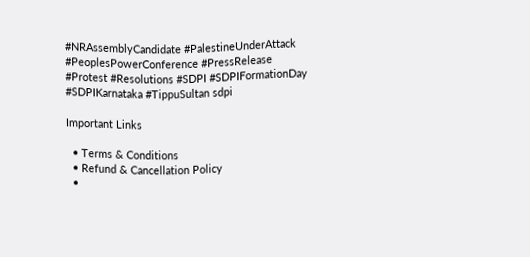#NRAssemblyCandidate #PalestineUnderAttack #PeoplesPowerConference #PressRelease #Protest #Resolutions #SDPI #SDPIFormationDay #SDPIKarnataka #TippuSultan sdpi

Important Links

  • Terms & Conditions
  • Refund & Cancellation Policy
  •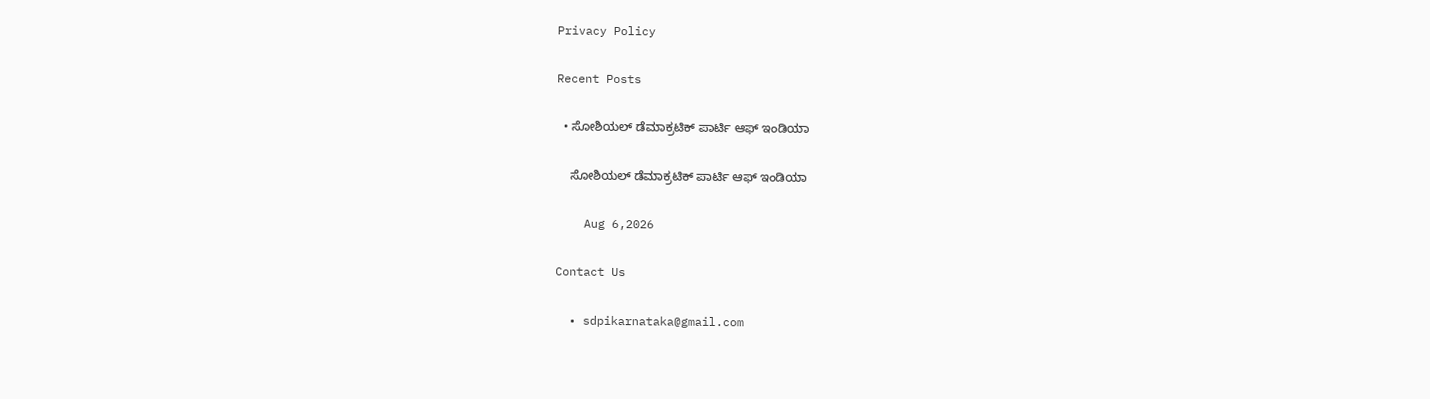Privacy Policy

Recent Posts

  • ಸೋಶಿಯಲ್ ಡೆಮಾಕ್ರಟಿಕ್ ಪಾರ್ಟಿ ಆಫ್ ಇಂಡಿಯಾ

    ಸೋಶಿಯಲ್ ಡೆಮಾಕ್ರಟಿಕ್ ಪಾರ್ಟಿ ಆಫ್ ಇಂಡಿಯಾ

    Aug 6,2026

Contact Us

  • sdpikarnataka@gmail.com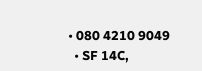• 080 4210 9049
  • SF 14C,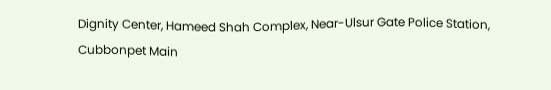Dignity Center, Hameed Shah Complex, Near-Ulsur Gate Police Station, Cubbonpet Main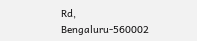Rd, Bengaluru-560002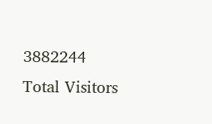3882244
Total Visitors